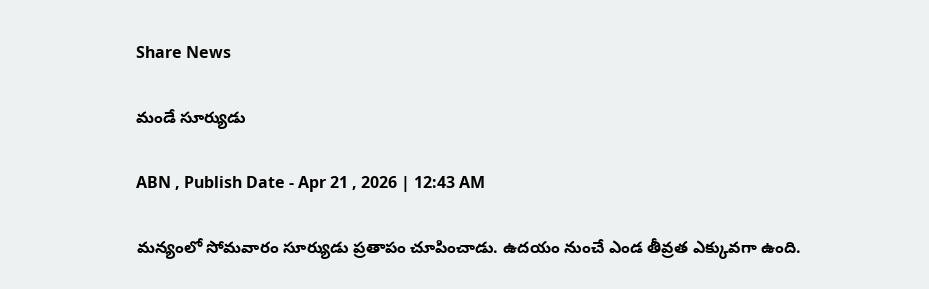Share News

మండే సూర్యుడు

ABN , Publish Date - Apr 21 , 2026 | 12:43 AM

మన్యంలో సోమవారం సూర్యుడు ప్రతాపం చూపించాడు. ఉదయం నుంచే ఎండ తీవ్రత ఎక్కువగా ఉంది.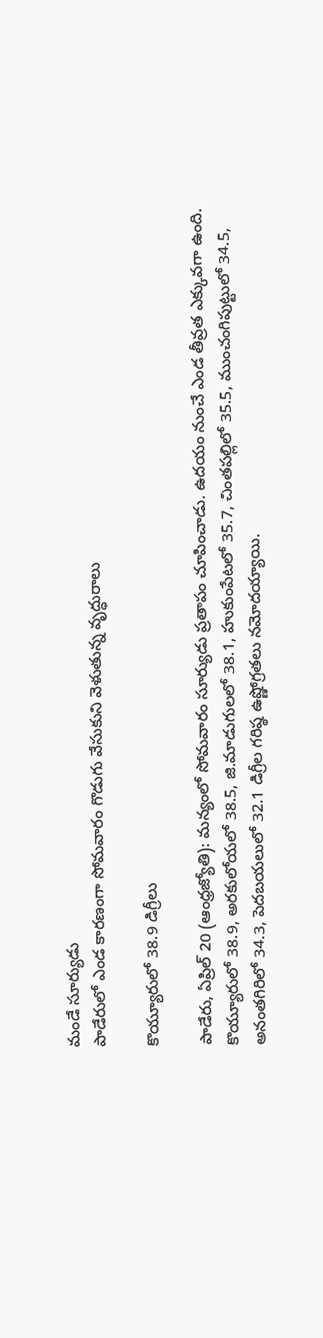మండే సూర్యుడు
పాడేరులో ఎండ కారణంగా సోమవారం గొడుగు వేసుకుని వెళుతున్న వృద్ధురాలు

కొయ్యూరులో 38.9 డిగ్రీలు

పాడేరు, ఏప్రిల్‌ 20 (ఆంధ్రజ్యోతి): మన్యంలో సోమవారం సూర్యుడు ప్రతాపం చూపించాడు. ఉదయం నుంచే ఎండ తీవ్రత ఎక్కువగా ఉంది. కొయ్యూరులో 38.9, అరకులోయలో 38.5, జి.మాడుగులలో 38.1, హుకుంపేటలో 35.7, చింతపల్లిలో 35.5, ముంచంగిపుట్టులో 34.5, అనంతగిరిలో 34.3, పెదబయలులో 32.1 డిగ్రీల గరిష్ఠ ఉష్ణోగ్రతలు నమోదయ్యాయి.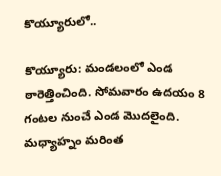కొయ్యూరులో..

కొయ్యూరు: మండలంలో ఎండ ఠారెత్తించింది. సోమవారం ఉదయం 8 గంటల నుంచే ఎండ మొదలైంది. మధ్యాహ్నం మరింత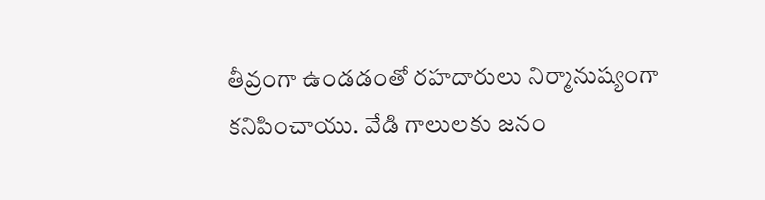తీవ్రంగా ఉండడంతో రహదారులు నిర్మానుష్యంగా కనిపించాయు. వేడి గాలులకు జనం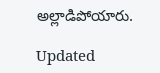అల్లాడిపోయారు.

Updated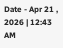Date - Apr 21 , 2026 | 12:43 AM